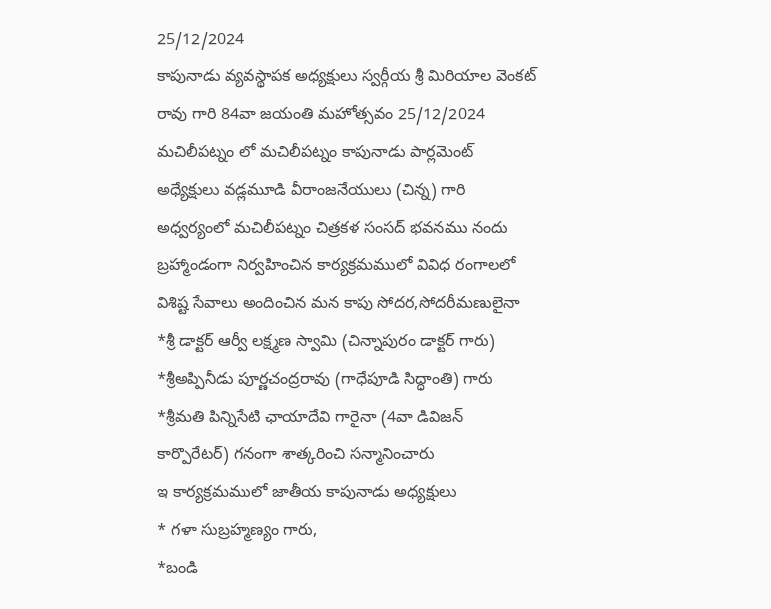25/12/2024
కాపునాడు వ్యవస్థాపక అధ్యక్షులు స్వర్గీయ శ్రీ మిరియాల వెంకట్ రావు గారి 84వా జయంతి మహోత్సవం 25/12/2024 మచిలీపట్నం లో మచిలీపట్నం కాపునాడు పార్లమెంట్ అధ్యేక్షులు వడ్లమూడి వీరాంజనేయులు (చిన్న) గారి అధ్వర్యంలో మచిలీపట్నం చిత్రకళ సంసద్ భవనము నందు బ్రహ్మాండంగా నిర్వహించిన కార్యక్రమములో వివిధ రంగాలలో విశిష్ట సేవాలు అందించిన మన కాపు సోదర,సోదరీమణులైనా
*శ్రీ డాక్టర్ ఆర్వీ లక్ష్మణ స్వామి (చిన్నాపురం డాక్టర్ గారు) *శ్రీఅప్పినీడు పూర్ణచంద్రరావు (గాధేపూడి సిద్ధాంతి) గారు
*శ్రీమతి పిన్నిసేటి ఛాయాదేవి గారైనా (4వా డివిజన్ కార్పొరేటర్) గనంగా శాత్కరించి సన్మానించారు
ఇ కార్యక్రమములో జాతీయ కాపునాడు అధ్యక్షులు
* గళా సుబ్రహ్మణ్యం గారు,
*బండి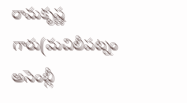రామకృష్ణ గారు(మచిలీపట్నం అసెంబ్లీ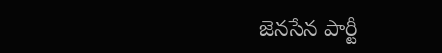జెనసేన పార్టీ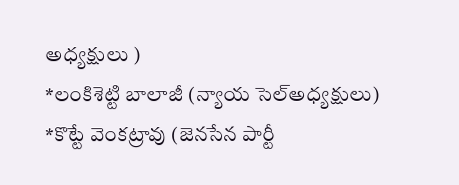అధ్యక్షులు )
*లంకిశెట్టి బాలాజీ (న్యాయ సెల్అధ్యక్షులు)
*కొట్టే వెంకట్రావు (జెనసేన పార్టీ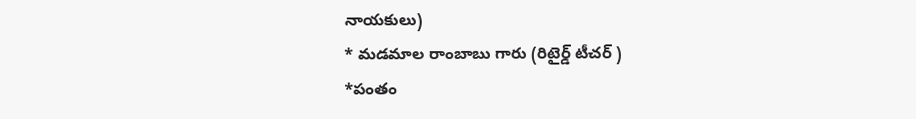నాయకులు)
* మడమాల రాంబాబు గారు (రిటైర్డ్ టీచర్ )
*పంతం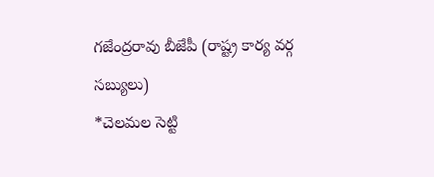గజేంద్రరావు బీజేపీ (రాష్ట్ర కార్య వర్గ సబ్యులు)
*చెలమల సెట్టి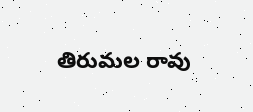తిరుమల రావు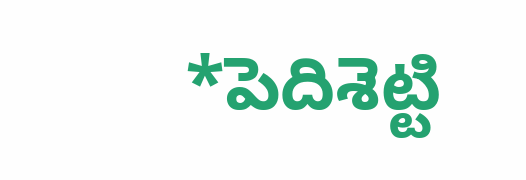*పెదిశెట్టి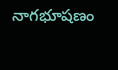నాగభూషణం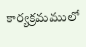కార్యక్రమములో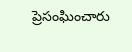ప్రెసంఘించారు